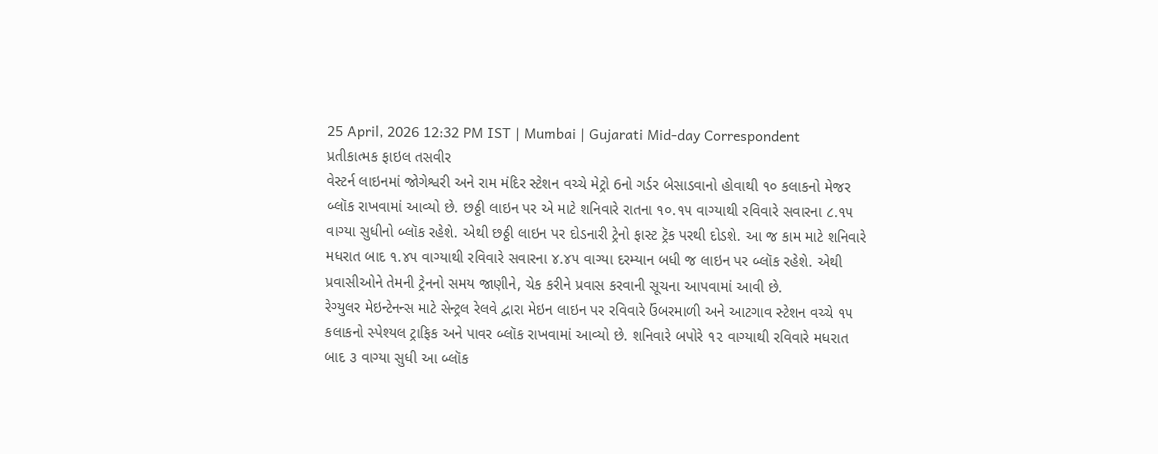25 April, 2026 12:32 PM IST | Mumbai | Gujarati Mid-day Correspondent
પ્રતીકાત્મક ફાઇલ તસવીર
વેસ્ટર્ન લાઇનમાં જોગેશ્વરી અને રામ મંદિર સ્ટેશન વચ્ચે મેટ્રો 6નો ગર્ડર બેસાડવાનો હોવાથી ૧૦ કલાકનો મેજર બ્લૉક રાખવામાં આવ્યો છે. છઠ્ઠી લાઇન પર એ માટે શનિવારે રાતના ૧૦.૧૫ વાગ્યાથી રવિવારે સવારના ૮.૧૫ વાગ્યા સુધીનો બ્લૉક રહેશે. એથી છઠ્ઠી લાઇન પર દોડનારી ટ્રેનો ફાસ્ટ ટ્રૅક પરથી દોડશે. આ જ કામ માટે શનિવારે મધરાત બાદ ૧.૪૫ વાગ્યાથી રવિવારે સવારના ૪.૪૫ વાગ્યા દરમ્યાન બધી જ લાઇન પર બ્લૉક રહેશે. એથી પ્રવાસીઓને તેમની ટ્રેનનો સમય જાણીને, ચેક કરીને પ્રવાસ કરવાની સૂચના આપવામાં આવી છે.
રેગ્યુલર મેઇન્ટેનન્સ માટે સેન્ટ્રલ રેલવે દ્વારા મેઇન લાઇન પર રવિવારે ઉંબરમાળી અને આટગાવ સ્ટેશન વચ્ચે ૧૫ કલાકનો સ્પેશ્યલ ટ્રાફિક અને પાવર બ્લૉક રાખવામાં આવ્યો છે. શનિવારે બપોરે ૧૨ વાગ્યાથી રવિવારે મધરાત બાદ ૩ વાગ્યા સુધી આ બ્લૉક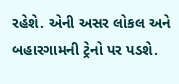રહેશે. એની અસર લોકલ અને બહારગામની ટ્રેનો પર પડશે.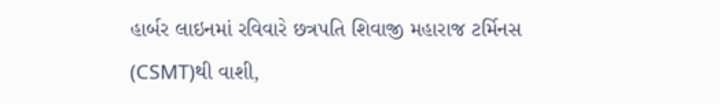હાર્બર લાઇનમાં રવિવારે છત્રપતિ શિવાજી મહારાજ ટર્મિનસ (CSMT)થી વાશી,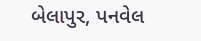બેલાપુર, પનવેલ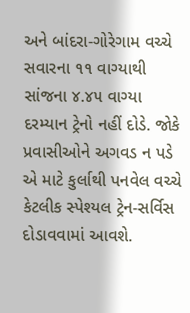અને બાંદરા-ગોરેગામ વચ્ચે સવારના ૧૧ વાગ્યાથી સાંજના ૪.૪૫ વાગ્યા દરમ્યાન ટ્રેનો નહીં દોડે. જોકે પ્રવાસીઓને અગવડ ન પડે એ માટે કુર્લાથી પનવેલ વચ્ચે કેટલીક સ્પેશ્યલ ટ્રેન-સર્વિસ દોડાવવામાં આવશે.